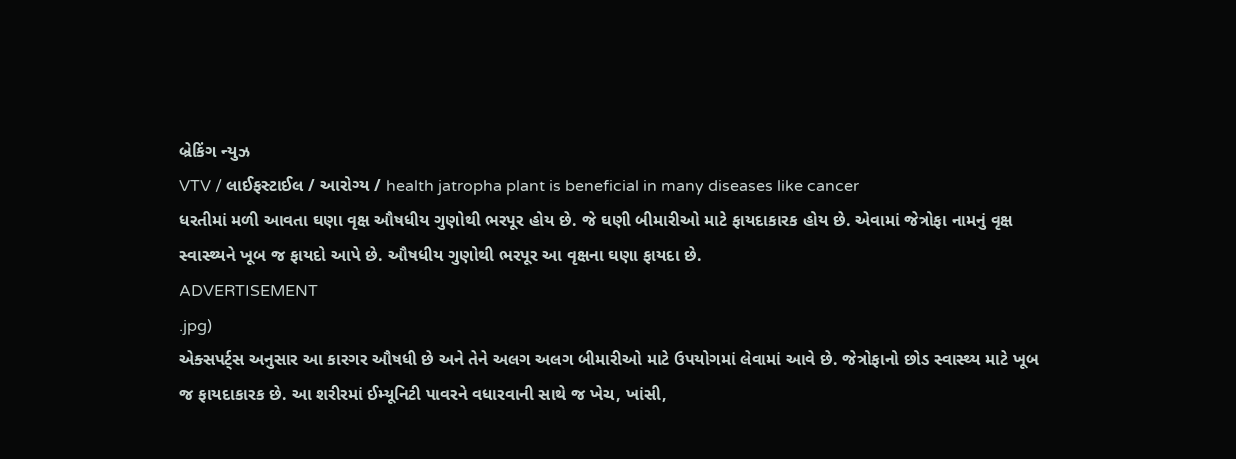બ્રેકિંગ ન્યુઝ
VTV / લાઈફસ્ટાઈલ / આરોગ્ય / health jatropha plant is beneficial in many diseases like cancer
ધરતીમાં મળી આવતા ઘણા વૃક્ષ ઔષધીય ગુણોથી ભરપૂર હોય છે. જે ઘણી બીમારીઓ માટે ફાયદાકારક હોય છે. એવામાં જેત્રોફા નામનું વૃક્ષ સ્વાસ્થ્યને ખૂબ જ ફાયદો આપે છે. ઔષધીય ગુણોથી ભરપૂર આ વૃક્ષના ઘણા ફાયદા છે.
ADVERTISEMENT
.jpg)
એક્સપર્ટ્સ અનુસાર આ કારગર ઔષધી છે અને તેને અલગ અલગ બીમારીઓ માટે ઉપયોગમાં લેવામાં આવે છે. જેત્રોફાનો છોડ સ્વાસ્થ્ય માટે ખૂબ જ ફાયદાકારક છે. આ શરીરમાં ઈમ્યૂનિટી પાવરને વધારવાની સાથે જ ખેચ, ખાંસી,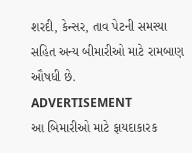શરદી, કેન્સર, તાવ પેટની સમસ્યા સહિત અન્ય બીમારીઓ માટે રામબાણ ઔષધી છે.
ADVERTISEMENT
આ બિમારીઓ માટે ફાયદાકારક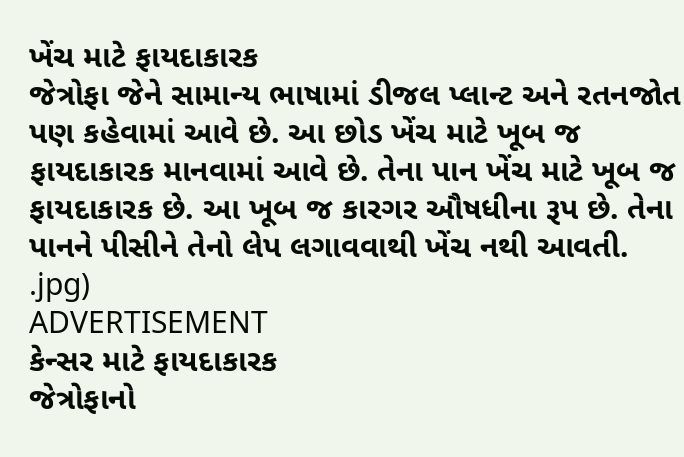ખેંચ માટે ફાયદાકારક
જેત્રોફા જેને સામાન્ય ભાષામાં ડીજલ પ્લાન્ટ અને રતનજોત પણ કહેવામાં આવે છે. આ છોડ ખેંચ માટે ખૂબ જ ફાયદાકારક માનવામાં આવે છે. તેના પાન ખેંચ માટે ખૂબ જ ફાયદાકારક છે. આ ખૂબ જ કારગર ઔષધીના રૂપ છે. તેના પાનને પીસીને તેનો લેપ લગાવવાથી ખેંચ નથી આવતી.
.jpg)
ADVERTISEMENT
કેન્સર માટે ફાયદાકારક
જેત્રોફાનો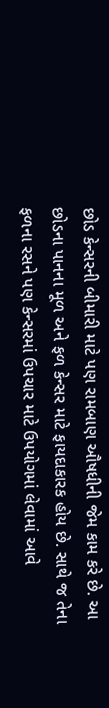છોડ કેન્સરની બીમારી માટે પણ રામબાણ ઔષધીની જેમ કામ કરે છે. આ છોડના પાનના મૂળ અને ફળ કેન્સર માટે ફાયદાકારક હોય છે. સાથે જ તેના ફળના રસને પણ કેન્સરમાં ઉપચાર માટે ઉપયોગમાં લેવામાં આવે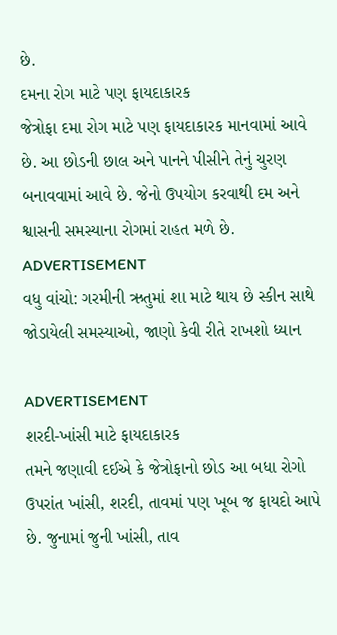છે.
દમના રોગ માટે પણ ફાયદાકારક
જેત્રોફા દમા રોગ માટે પણ ફાયદાકારક માનવામાં આવે છે. આ છોડની છાલ અને પાનને પીસીને તેનું ચુરણ બનાવવામાં આવે છે. જેનો ઉપયોગ કરવાથી દમ અને શ્વાસની સમસ્યાના રોગમાં રાહત મળે છે.
ADVERTISEMENT
વધુ વાંચો: ગરમીની ઋતુમાં શા માટે થાય છે સ્કીન સાથે જોડાયેલી સમસ્યાઓ, જાણો કેવી રીતે રાખશો ધ્યાન

ADVERTISEMENT
શરદી-ખાંસી માટે ફાયદાકારક
તમને જણાવી દઈએ કે જેત્રોફાનો છોડ આ બધા રોગો ઉપરાંત ખાંસી, શરદી, તાવમાં પણ ખૂબ જ ફાયદો આપે છે. જુનામાં જુની ખાંસી, તાવ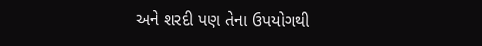અને શરદી પણ તેના ઉપયોગથી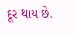દૂર થાય છે.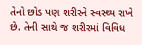તેનો છોડ પણ શરીરને સ્વસ્થ્ય રાખે છે. તેની સાથે જ શરીરમાં વિવિધ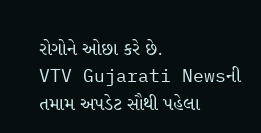રોગોને ઓછા કરે છે.
VTV Gujarati Newsની તમામ અપડેટ સૌથી પહેલા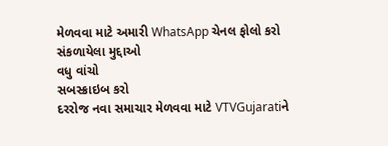મેળવવા માટે અમારી WhatsApp ચેનલ ફોલો કરો
સંકળાયેલા મુદ્દાઓ
વધુ વાંચો
સબસ્ક્રાઇબ કરો
દરરોજ નવા સમાચાર મેળવવા માટે VTVGujaratiને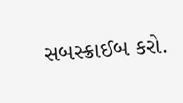સબસ્ક્રાઈબ કરો.